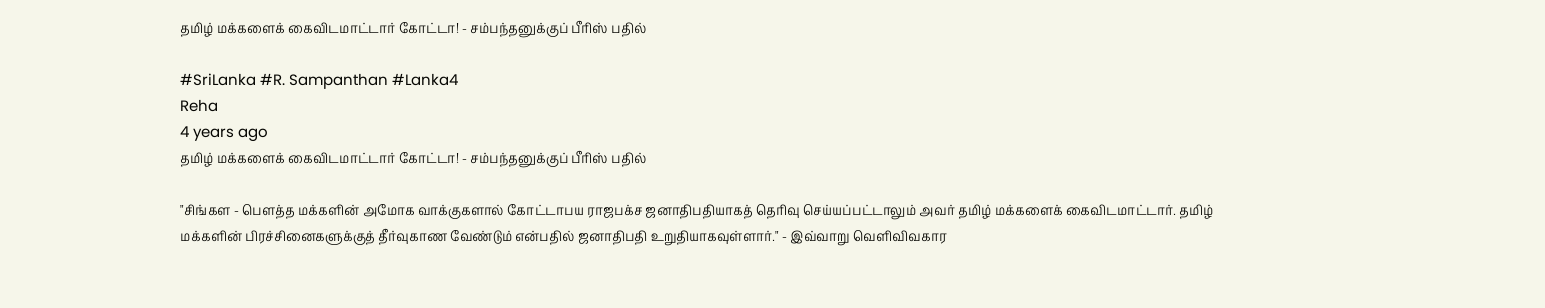தமிழ் மக்களைக் கைவிடமாட்டார் கோட்டா! - சம்பந்தனுக்குப் பீரிஸ் பதில்

#SriLanka #R. Sampanthan #Lanka4
Reha
4 years ago
தமிழ் மக்களைக் கைவிடமாட்டார் கோட்டா! - சம்பந்தனுக்குப் பீரிஸ் பதில்

"சிங்கள - பௌத்த மக்களின் அமோக வாக்குகளால் கோட்டாபய ராஜபக்ச ஜனாதிபதியாகத் தெரிவு செய்யப்பட்டாலும் அவர் தமிழ் மக்களைக் கைவிடமாட்டார். தமிழ் மக்களின் பிரச்சினைகளுக்குத் தீர்வுகாண வேண்டும் என்பதில் ஜனாதிபதி உறுதியாகவுள்ளார்." - இவ்வாறு வெளிவிவகார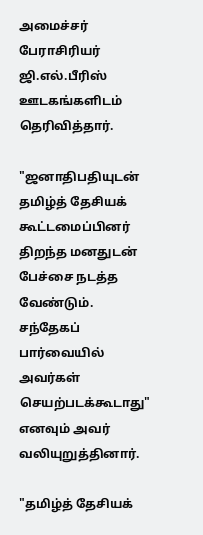அமைச்சர் பேராசிரியர் ஜி.எல்.பீரிஸ் ஊடகங்களிடம் தெரிவித்தார்.

"ஜனாதிபதியுடன் தமிழ்த் தேசியக் கூட்டமைப்பினர் திறந்த மனதுடன் பேச்சை நடத்த வேண்டும். சந்தேகப் பார்வையில் அவர்கள் செயற்படக்கூடாது" எனவும் அவர் வலியுறுத்தினார்.

"தமிழ்த் தேசியக்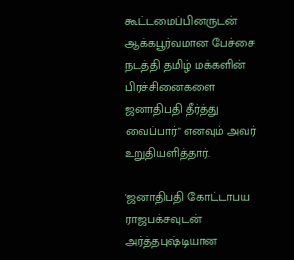கூட்டமைப்பினருடன் ஆக்கபூர்வமான பேச்சை நடத்தி தமிழ் மக்களின் பிரச்சினைகளை ஜனாதிபதி தீர்த்து வைப்பார்" எனவும் அவர் உறுதியளித்தார்.

'ஜனாதிபதி கோட்டாபய ராஜபக்சவுடன் அர்த்தபுஷ்டியான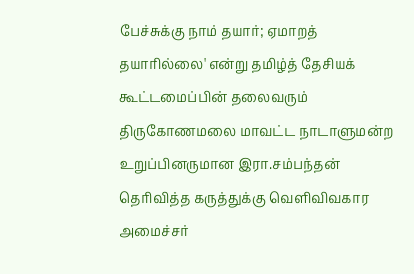பேச்சுக்கு நாம் தயார்; ஏமாறத் தயாரில்லை' என்று தமிழ்த் தேசியக் கூட்டமைப்பின் தலைவரும் திருகோணமலை மாவட்ட நாடாளுமன்ற உறுப்பினருமான இரா.சம்பந்தன் தெரிவித்த கருத்துக்கு வெளிவிவகார அமைச்சர்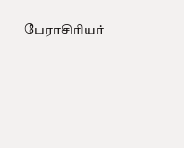பேராசிரியர்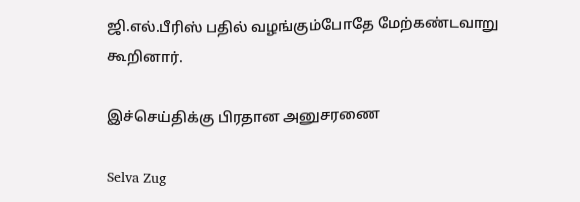ஜி.எல்.பீரிஸ் பதில் வழங்கும்போதே மேற்கண்டவாறு கூறினார்.

இச்செய்திக்கு பிரதான அனுசரணை

Selva Zug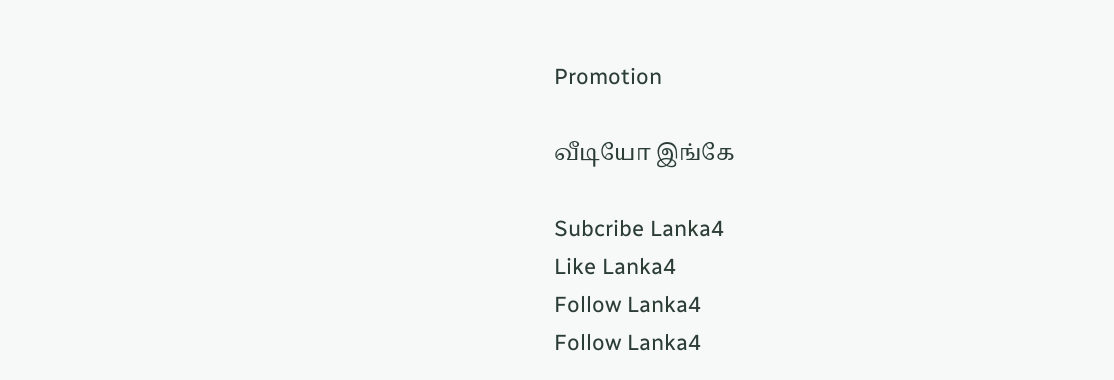Promotion

வீடியோ இங்கே

Subcribe Lanka4
Like Lanka4
Follow Lanka4
Follow Lanka4